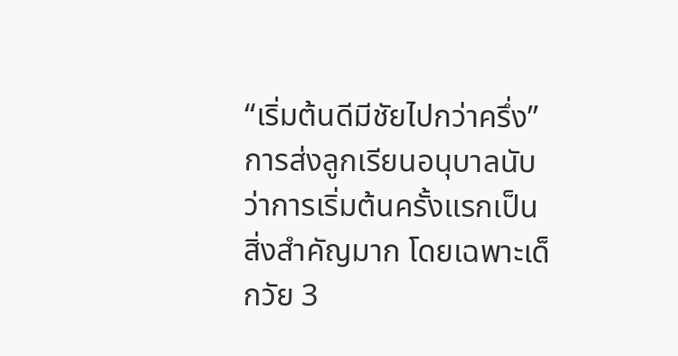“เริ่มต้นดีมีชัยไปกว่าครึ่ง”
การส่งลูกเรียนอนุบาลนับว่าการเริ่มต้นครั้งแรกเป็นสิ่งสำคัญมาก โดยเฉพาะเด็กวัย 3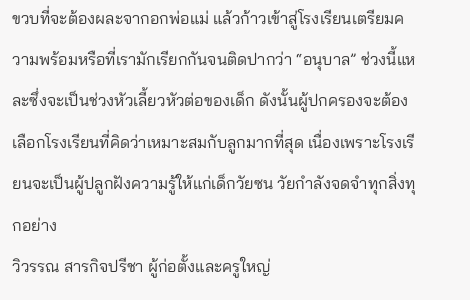ขวบที่จะต้องผละจากอกพ่อแม่ แล้วก้าวเข้าสู่โรงเรียนเตรียมความพร้อมหรือที่เรามักเรียกกันจนติดปากว่า “อนุบาล” ช่วงนี้แหละซึ่งจะเป็นช่วงหัวเลี้ยวหัวต่อของเด็ก ดังนั้นผู้ปกครองจะต้องเลือกโรงเรียนที่คิดว่าเหมาะสมกับลูกมากที่สุด เนื่องเพราะโรงเรียนจะเป็นผู้ปลูกฝังความรู้ให้แก่เด็กวัยซน วัยกำลังจดจำทุกสิ่งทุกอย่าง
วิวรรณ สารกิจปรีชา ผู้ก่อตั้งและครูใหญ่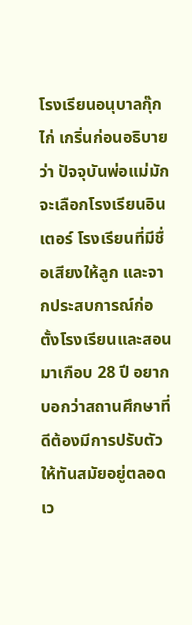โรงเรียนอนุบาลกุ๊กไก่ เกริ่นก่อนอธิบายว่า ปัจจุบันพ่อแม่มักจะเลือกโรงเรียนอินเตอร์ โรงเรียนที่มีชื่อเสียงให้ลูก และจากประสบการณ์ก่อตั้งโรงเรียนและสอนมาเกือบ 28 ปี อยากบอกว่าสถานศึกษาที่ดีต้องมีการปรับตัวให้ทันสมัยอยู่ตลอดเว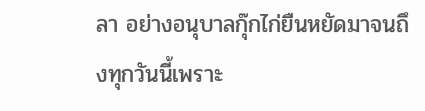ลา อย่างอนุบาลกุ๊กไก่ยืนหยัดมาจนถึงทุกวันนี้เพราะ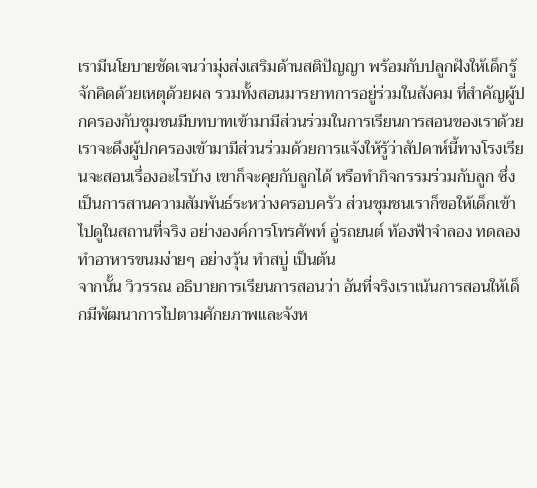เรามีนโยบายชัดเจนว่ามุ่งส่งเสริมด้านสติปัญญา พร้อมกับปลูกฝังให้เด็กรู้จักคิดด้วยเหตุด้วยผล รวมทั้งสอนมารยาทการอยู่ร่วมในสังคม ที่สำคัญผู้ปกครองกับชุมชนมีบทบาทเข้ามามีส่วนร่วมในการเรียนการสอนของเราด้วย
เราจะดึงผู้ปกครองเข้ามามีส่วนร่วมด้วยการแจ้งให้รู้ว่าสัปดาห์นี้ทางโรงเรียนจะสอนเรื่องอะไรบ้าง เขาก็จะคุยกับลูกได้ หรือทำกิจกรรมร่วมกับลูก ซึ่งเป็นการสานความสัมพันธ์ระหว่างครอบครัว ส่วนชุมชนเราก็ขอให้เด็กเข้าไปดูในสถานที่จริง อย่างองค์การโทรศัพท์ อู่รถยนต์ ท้องฟ้าจำลอง ทดลองทำอาหารขนมง่ายๆ อย่างวุ้น ทำสบู่ เป็นต้น
จากนั้น วิวรรณ อธิบายการเรียนการสอนว่า อันที่จริงเราเน้นการสอนให้เด็กมีพัฒนาการไปตามศักยภาพและจังห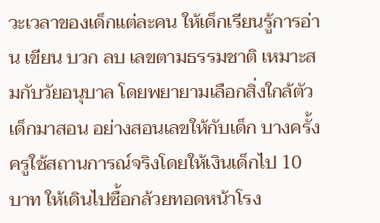วะเวลาของเด็กแต่ละคน ให้เด็กเรียนรู้การอ่าน เขียน บวก ลบ เลขตามธรรมชาติ เหมาะสมกับวัยอนุบาล โดยพยายามเลือกสิ่งใกล้ตัวเด็กมาสอน อย่างสอนเลขให้กับเด็ก บางครั้งครูใช้สถานการณ์จริงโดยให้เงินเด็กไป 10 บาท ให้เดินไปซื้อกล้วยทอดหน้าโรง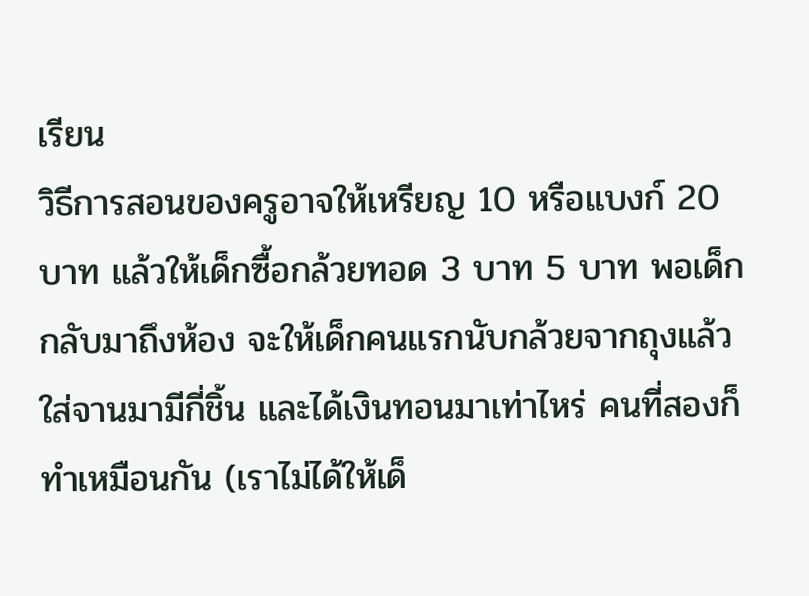เรียน
วิธีการสอนของครูอาจให้เหรียญ 10 หรือแบงก์ 20 บาท แล้วให้เด็กซื้อกล้วยทอด 3 บาท 5 บาท พอเด็กกลับมาถึงห้อง จะให้เด็กคนแรกนับกล้วยจากถุงแล้วใส่จานมามีกี่ชิ้น และได้เงินทอนมาเท่าไหร่ คนที่สองก็ทำเหมือนกัน (เราไม่ได้ให้เด็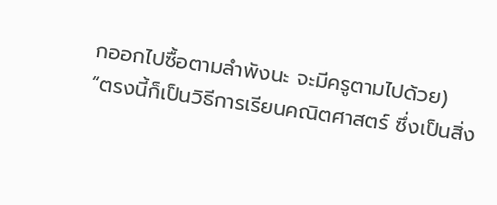กออกไปซื้อตามลำพังนะ จะมีครูตามไปด้วย)
“ตรงนี้ก็เป็นวิธีการเรียนคณิตศาสตร์ ซึ่งเป็นสิ่ง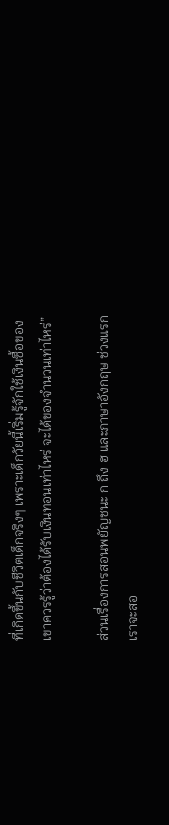ที่เกิดขึ้นกับชีวิตเด็กจริงๆ เพราะเด็กวัยนี้เริ่มรู้จักใช้เงินซื้อของ เขาควรรู้ว่าต้องได้รับเงินทอนเท่าไหร่ จะได้ของจำนวนเท่าไหร่”

ส่วนเรื่องการสอนพยัญชนะ ก ถึง ฮ และภาษาอังกฤษ ช่วงแรกเราจะสอ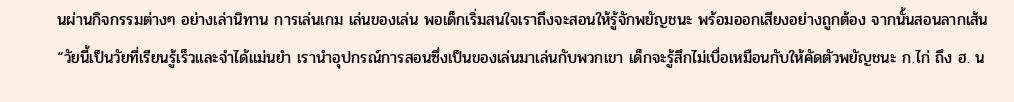นผ่านกิจกรรมต่างๆ อย่างเล่านิทาน การเล่นเกม เล่นของเล่น พอเด็กเริ่มสนใจเราถึงจะสอนให้รู้จักพยัญชนะ พร้อมออกเสียงอย่างถูกต้อง จากนั้นสอนลากเส้น
“วัยนี้เป็นวัยที่เรียนรู้เร็วและจำได้แม่นยำ เรานำอุปกรณ์การสอนซึ่งเป็นของเล่นมาเล่นกับพวกเขา เด็กจะรู้สึกไม่เบื่อเหมือนกับให้คัดตัวพยัญชนะ ก.ไก่ ถึง ฮ. น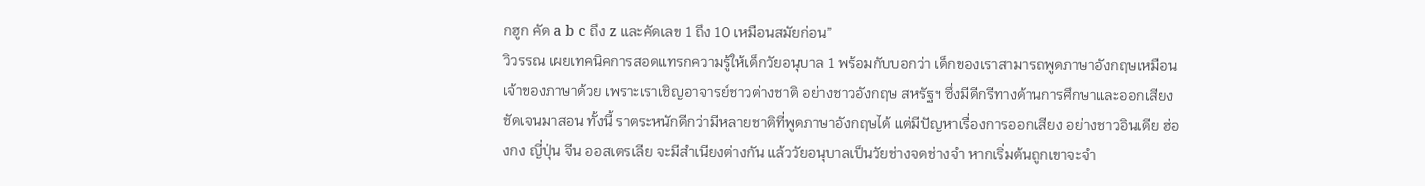กฮูก คัด a b c ถึง z และคัดเลข 1 ถึง 10 เหมือนสมัยก่อน”
วิวรรณ เผยเทคนิคการสอดแทรกความรู้ให้เด็กวัยอนุบาล 1 พร้อมกับบอกว่า เด็กของเราสามารถพูดภาษาอังกฤษเหมือนเจ้าของภาษาด้วย เพราะเราเชิญอาจารย์ชาวต่างชาติ อย่างชาวอังกฤษ สหรัฐฯ ซึ่งมีดีกรีทางด้านการศึกษาและออกเสียงชัดเจนมาสอน ทั้งนี้ ราตระหนักดีกว่ามีหลายชาติที่พูดภาษาอังกฤษได้ แต่มีปัญหาเรื่องการออกเสียง อย่างชาวอินเดีย ฮ่องกง ญี่ปุ่น จีน ออสเตรเลีย จะมีสำเนียงต่างกัน แล้ววัยอนุบาลเป็นวัยช่างจดช่างจำ หากเริ่มต้นถูกเขาจะจำ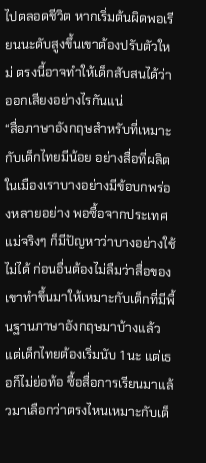ไปตลอดชีวิต หากเริ่มต้นผิดพอเรียนนะดับสูงขึ้นเขาต้องปรับตัวใหม่ ตรงนี้อาจทำให้เด็กสับสนได้ว่าออกเสียงอย่างไรกันแน่
“สื่อภาษาอังกฤษสำหรับที่เหมาะกับเด็กไทยมีน้อย อย่างสื่อที่ผลิตในเมืองเราบางอย่างมีข้อบกพร่องหลายอย่าง พอซื้อจากประเทศแม่จริงๆ ก็มีปัญหาว่าบางอย่างใช้ไม่ได้ ก่อนอื่นต้องไม่ลืมว่าสื่อของเขาทำขึ้นมาให้เหมาะกับเด็กที่มีพื้นฐานภาษาอังกฤษมาบ้างแล้ว แต่เด็กไทยต้องเริ่มนับ 1 นะ แต่เธอก็ไม่ย่อท้อ ซื้อสื่อการเรียนมาแล้วมาเลือกว่าตรงไหนเหมาะกับเด็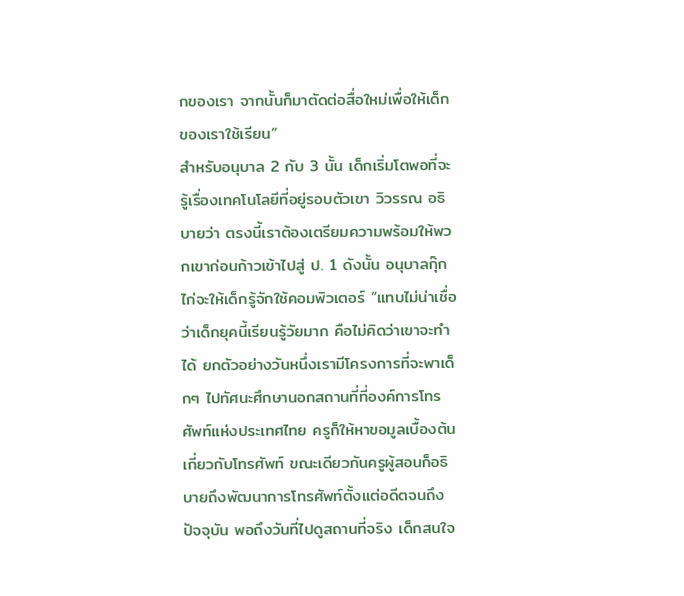กของเรา จากนั้นก็มาตัดต่อสื่อใหม่เพื่อให้เด็กของเราใช้เรียน”
สำหรับอนุบาล 2 กับ 3 นั้น เด็กเริ่มโตพอที่จะรู้เรื่องเทคโนโลยีที่อยู่รอบตัวเขา วิวรรณ อธิบายว่า ตรงนี้เราต้องเตรียมความพร้อมให้พวกเขาก่อนก้าวเข้าไปสู่ ป. 1 ดังนั้น อนุบาลกุ๊กไก่จะให้เด็กรู้จักใช้คอมพิวเตอร์ “แทบไม่น่าเชื่อว่าเด็กยุคนี้เรียนรู้วัยมาก คือไม่คิดว่าเขาจะทำได้ ยกตัวอย่างวันหนึ่งเรามีโครงการที่จะพาเด็กๆ ไปทัศนะศึกษานอกสถานที่ที่องค์การโทรศัพท์แห่งประเทศไทย ครูก็ให้หาขอมูลเบื้องต้นเกี่ยวกับโทรศัพท์ ขณะเดียวกันครูผู้สอนก็อธิบายถึงพัฒนาการโทรศัพท์ตั้งแต่อดีตจนถึงปัจจุบัน พอถึงวันที่ไปดูสถานที่จริง เด็กสนใจ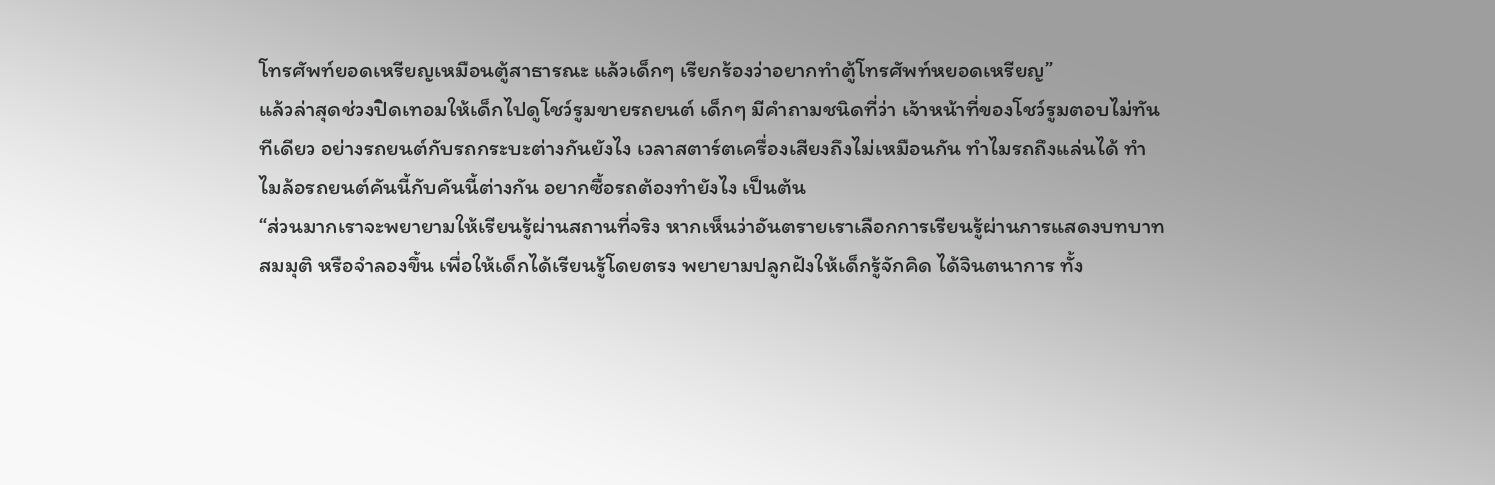โทรศัพท์ยอดเหรียญเหมือนตู้สาธารณะ แล้วเด็กๆ เรียกร้องว่าอยากทำตู้โทรศัพท์หยอดเหรียญ”
แล้วล่าสุดช่วงปิดเทอมให้เด็กไปดูโชว์รูมขายรถยนต์ เด็กๆ มีคำถามชนิดที่ว่า เจ้าหน้าที่ของโชว์รูมตอบไม่ทันทีเดียว อย่างรถยนต์กับรถกระบะต่างกันยังไง เวลาสตาร์ตเครื่องเสียงถึงไม่เหมือนกัน ทำไมรถถึงแล่นได้ ทำไมล้อรถยนต์คันนี้กับคันนี้ต่างกัน อยากซื้อรถต้องทำยังไง เป็นต้น
“ส่วนมากเราจะพยายามให้เรียนรู้ผ่านสถานที่จริง หากเห็นว่าอันตรายเราเลือกการเรียนรู้ผ่านการแสดงบทบาทสมมุติ หรือจำลองขึ้น เพื่อให้เด็กได้เรียนรู้โดยตรง พยายามปลูกฝังให้เด็กรู้จักคิด ได้จินตนาการ ทั้ง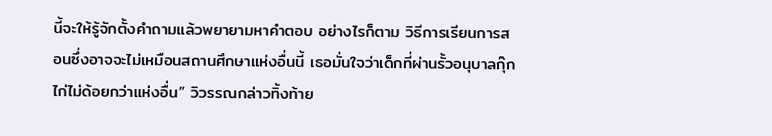นี้จะให้รู้จักตั้งคำถามแล้วพยายามหาคำตอบ อย่างไรก็ตาม วิธีการเรียนการสอนซึ่งอาจจะไม่เหมือนสถานศึกษาแห่งอื่นนี้ เธอมั่นใจว่าเด็กที่ผ่านรั้วอนุบาลกุ๊กไก่ไม่ด้อยกว่าแห่งอื่น” วิวรรณกล่าวทิ้งท้าย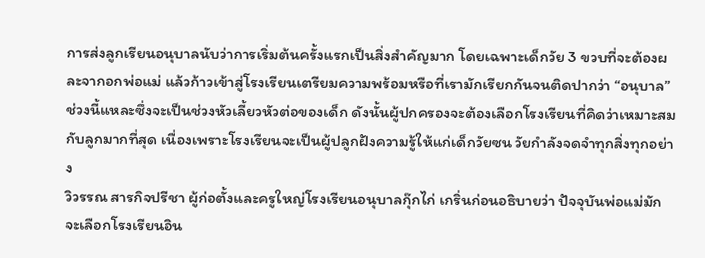การส่งลูกเรียนอนุบาลนับว่าการเริ่มต้นครั้งแรกเป็นสิ่งสำคัญมาก โดยเฉพาะเด็กวัย 3 ขวบที่จะต้องผละจากอกพ่อแม่ แล้วก้าวเข้าสู่โรงเรียนเตรียมความพร้อมหรือที่เรามักเรียกกันจนติดปากว่า “อนุบาล” ช่วงนี้แหละซึ่งจะเป็นช่วงหัวเลี้ยวหัวต่อของเด็ก ดังนั้นผู้ปกครองจะต้องเลือกโรงเรียนที่คิดว่าเหมาะสมกับลูกมากที่สุด เนื่องเพราะโรงเรียนจะเป็นผู้ปลูกฝังความรู้ให้แก่เด็กวัยซน วัยกำลังจดจำทุกสิ่งทุกอย่าง
วิวรรณ สารกิจปรีชา ผู้ก่อตั้งและครูใหญ่โรงเรียนอนุบาลกุ๊กไก่ เกริ่นก่อนอธิบายว่า ปัจจุบันพ่อแม่มักจะเลือกโรงเรียนอิน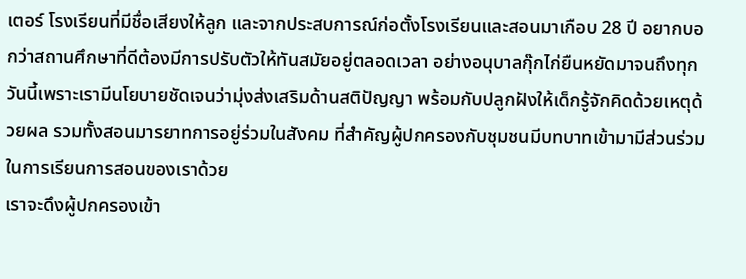เตอร์ โรงเรียนที่มีชื่อเสียงให้ลูก และจากประสบการณ์ก่อตั้งโรงเรียนและสอนมาเกือบ 28 ปี อยากบอกว่าสถานศึกษาที่ดีต้องมีการปรับตัวให้ทันสมัยอยู่ตลอดเวลา อย่างอนุบาลกุ๊กไก่ยืนหยัดมาจนถึงทุกวันนี้เพราะเรามีนโยบายชัดเจนว่ามุ่งส่งเสริมด้านสติปัญญา พร้อมกับปลูกฝังให้เด็กรู้จักคิดด้วยเหตุด้วยผล รวมทั้งสอนมารยาทการอยู่ร่วมในสังคม ที่สำคัญผู้ปกครองกับชุมชนมีบทบาทเข้ามามีส่วนร่วมในการเรียนการสอนของเราด้วย
เราจะดึงผู้ปกครองเข้า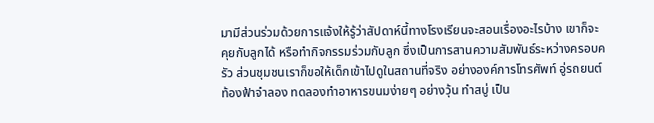มามีส่วนร่วมด้วยการแจ้งให้รู้ว่าสัปดาห์นี้ทางโรงเรียนจะสอนเรื่องอะไรบ้าง เขาก็จะคุยกับลูกได้ หรือทำกิจกรรมร่วมกับลูก ซึ่งเป็นการสานความสัมพันธ์ระหว่างครอบครัว ส่วนชุมชนเราก็ขอให้เด็กเข้าไปดูในสถานที่จริง อย่างองค์การโทรศัพท์ อู่รถยนต์ ท้องฟ้าจำลอง ทดลองทำอาหารขนมง่ายๆ อย่างวุ้น ทำสบู่ เป็น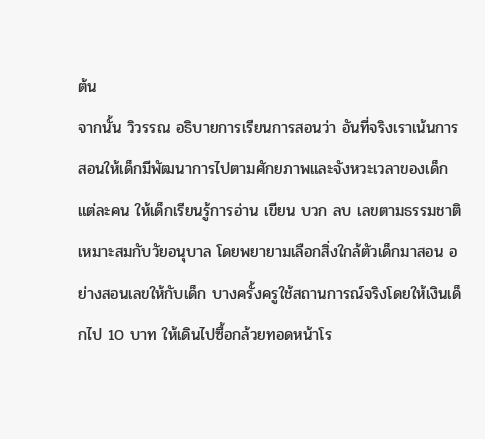ต้น
จากนั้น วิวรรณ อธิบายการเรียนการสอนว่า อันที่จริงเราเน้นการสอนให้เด็กมีพัฒนาการไปตามศักยภาพและจังหวะเวลาของเด็กแต่ละคน ให้เด็กเรียนรู้การอ่าน เขียน บวก ลบ เลขตามธรรมชาติ เหมาะสมกับวัยอนุบาล โดยพยายามเลือกสิ่งใกล้ตัวเด็กมาสอน อย่างสอนเลขให้กับเด็ก บางครั้งครูใช้สถานการณ์จริงโดยให้เงินเด็กไป 10 บาท ให้เดินไปซื้อกล้วยทอดหน้าโร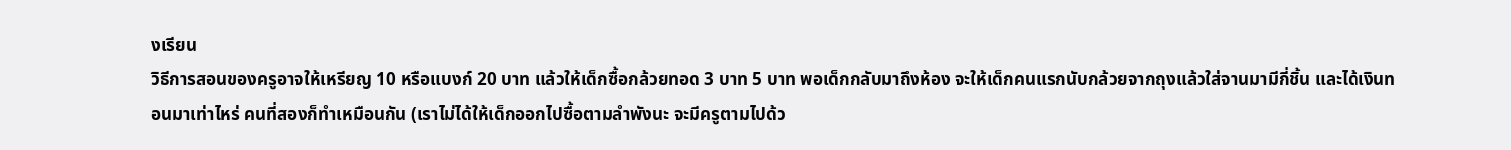งเรียน
วิธีการสอนของครูอาจให้เหรียญ 10 หรือแบงก์ 20 บาท แล้วให้เด็กซื้อกล้วยทอด 3 บาท 5 บาท พอเด็กกลับมาถึงห้อง จะให้เด็กคนแรกนับกล้วยจากถุงแล้วใส่จานมามีกี่ชิ้น และได้เงินทอนมาเท่าไหร่ คนที่สองก็ทำเหมือนกัน (เราไม่ได้ให้เด็กออกไปซื้อตามลำพังนะ จะมีครูตามไปด้ว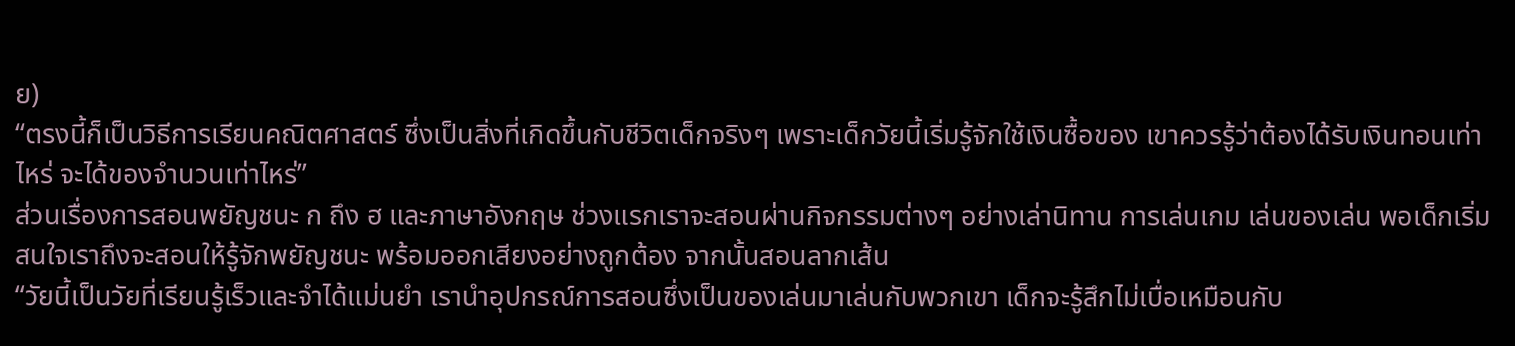ย)
“ตรงนี้ก็เป็นวิธีการเรียนคณิตศาสตร์ ซึ่งเป็นสิ่งที่เกิดขึ้นกับชีวิตเด็กจริงๆ เพราะเด็กวัยนี้เริ่มรู้จักใช้เงินซื้อของ เขาควรรู้ว่าต้องได้รับเงินทอนเท่าไหร่ จะได้ของจำนวนเท่าไหร่”
ส่วนเรื่องการสอนพยัญชนะ ก ถึง ฮ และภาษาอังกฤษ ช่วงแรกเราจะสอนผ่านกิจกรรมต่างๆ อย่างเล่านิทาน การเล่นเกม เล่นของเล่น พอเด็กเริ่มสนใจเราถึงจะสอนให้รู้จักพยัญชนะ พร้อมออกเสียงอย่างถูกต้อง จากนั้นสอนลากเส้น
“วัยนี้เป็นวัยที่เรียนรู้เร็วและจำได้แม่นยำ เรานำอุปกรณ์การสอนซึ่งเป็นของเล่นมาเล่นกับพวกเขา เด็กจะรู้สึกไม่เบื่อเหมือนกับ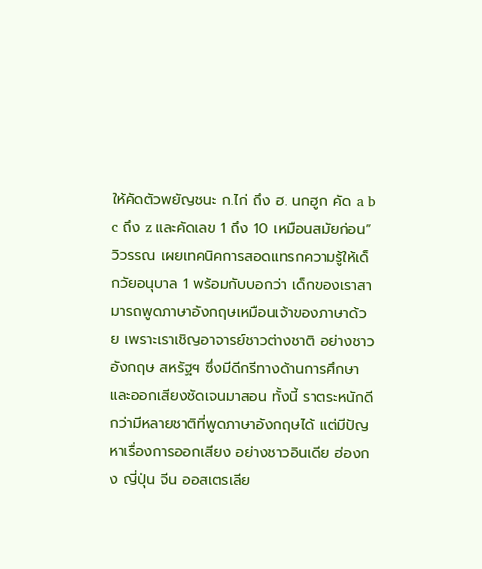ให้คัดตัวพยัญชนะ ก.ไก่ ถึง ฮ. นกฮูก คัด a b c ถึง z และคัดเลข 1 ถึง 10 เหมือนสมัยก่อน”
วิวรรณ เผยเทคนิคการสอดแทรกความรู้ให้เด็กวัยอนุบาล 1 พร้อมกับบอกว่า เด็กของเราสามารถพูดภาษาอังกฤษเหมือนเจ้าของภาษาด้วย เพราะเราเชิญอาจารย์ชาวต่างชาติ อย่างชาวอังกฤษ สหรัฐฯ ซึ่งมีดีกรีทางด้านการศึกษาและออกเสียงชัดเจนมาสอน ทั้งนี้ ราตระหนักดีกว่ามีหลายชาติที่พูดภาษาอังกฤษได้ แต่มีปัญหาเรื่องการออกเสียง อย่างชาวอินเดีย ฮ่องกง ญี่ปุ่น จีน ออสเตรเลีย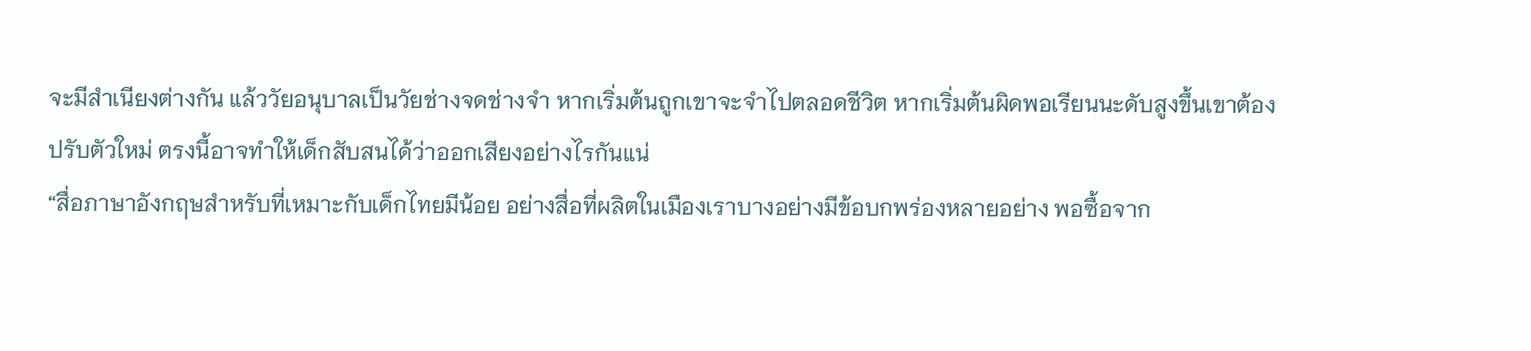จะมีสำเนียงต่างกัน แล้ววัยอนุบาลเป็นวัยช่างจดช่างจำ หากเริ่มต้นถูกเขาจะจำไปตลอดชีวิต หากเริ่มต้นผิดพอเรียนนะดับสูงขึ้นเขาต้องปรับตัวใหม่ ตรงนี้อาจทำให้เด็กสับสนได้ว่าออกเสียงอย่างไรกันแน่
“สื่อภาษาอังกฤษสำหรับที่เหมาะกับเด็กไทยมีน้อย อย่างสื่อที่ผลิตในเมืองเราบางอย่างมีข้อบกพร่องหลายอย่าง พอซื้อจาก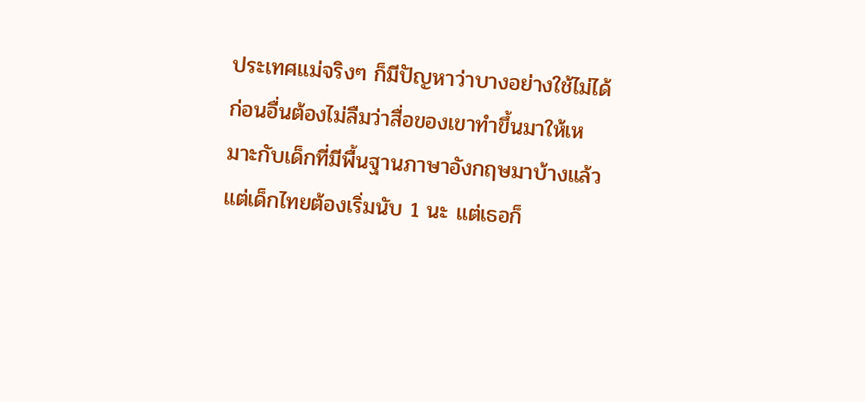ประเทศแม่จริงๆ ก็มีปัญหาว่าบางอย่างใช้ไม่ได้ ก่อนอื่นต้องไม่ลืมว่าสื่อของเขาทำขึ้นมาให้เหมาะกับเด็กที่มีพื้นฐานภาษาอังกฤษมาบ้างแล้ว แต่เด็กไทยต้องเริ่มนับ 1 นะ แต่เธอก็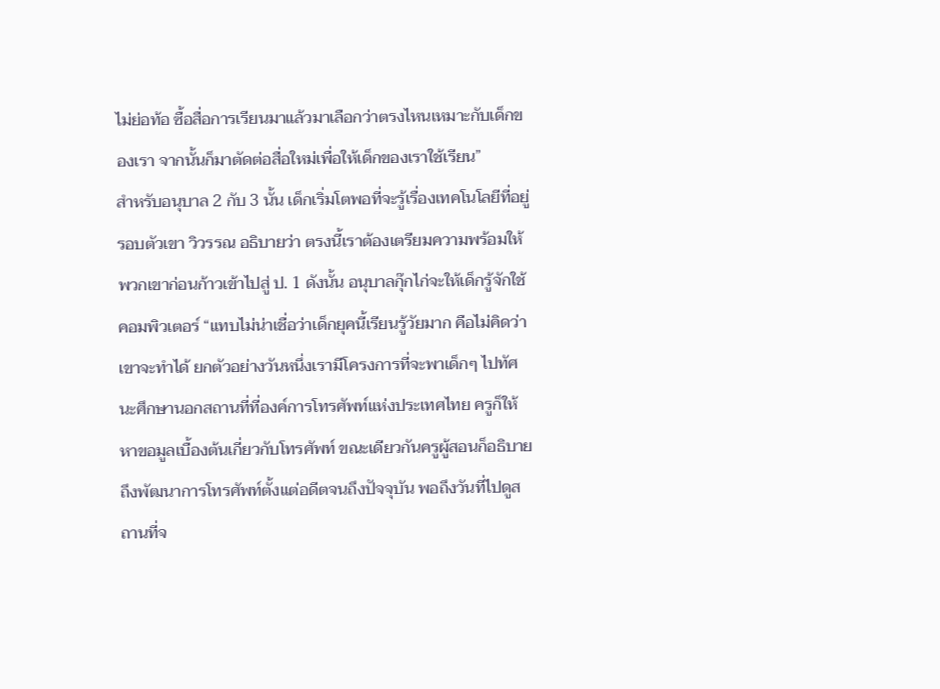ไม่ย่อท้อ ซื้อสื่อการเรียนมาแล้วมาเลือกว่าตรงไหนเหมาะกับเด็กของเรา จากนั้นก็มาตัดต่อสื่อใหม่เพื่อให้เด็กของเราใช้เรียน”
สำหรับอนุบาล 2 กับ 3 นั้น เด็กเริ่มโตพอที่จะรู้เรื่องเทคโนโลยีที่อยู่รอบตัวเขา วิวรรณ อธิบายว่า ตรงนี้เราต้องเตรียมความพร้อมให้พวกเขาก่อนก้าวเข้าไปสู่ ป. 1 ดังนั้น อนุบาลกุ๊กไก่จะให้เด็กรู้จักใช้คอมพิวเตอร์ “แทบไม่น่าเชื่อว่าเด็กยุคนี้เรียนรู้วัยมาก คือไม่คิดว่าเขาจะทำได้ ยกตัวอย่างวันหนึ่งเรามีโครงการที่จะพาเด็กๆ ไปทัศนะศึกษานอกสถานที่ที่องค์การโทรศัพท์แห่งประเทศไทย ครูก็ให้หาขอมูลเบื้องต้นเกี่ยวกับโทรศัพท์ ขณะเดียวกันครูผู้สอนก็อธิบายถึงพัฒนาการโทรศัพท์ตั้งแต่อดีตจนถึงปัจจุบัน พอถึงวันที่ไปดูสถานที่จ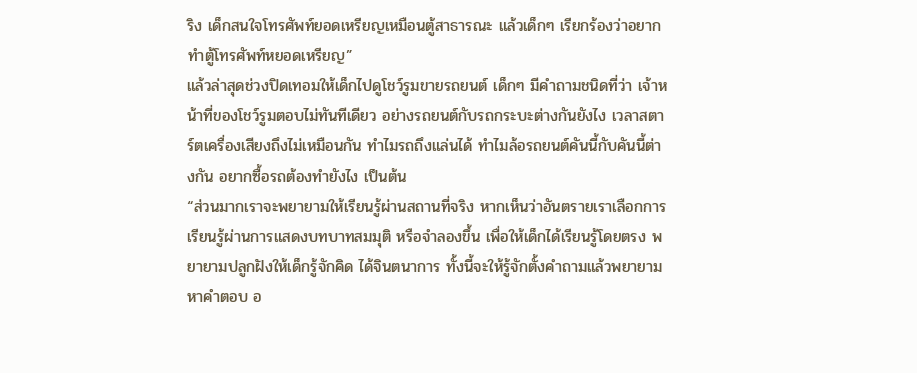ริง เด็กสนใจโทรศัพท์ยอดเหรียญเหมือนตู้สาธารณะ แล้วเด็กๆ เรียกร้องว่าอยากทำตู้โทรศัพท์หยอดเหรียญ”
แล้วล่าสุดช่วงปิดเทอมให้เด็กไปดูโชว์รูมขายรถยนต์ เด็กๆ มีคำถามชนิดที่ว่า เจ้าหน้าที่ของโชว์รูมตอบไม่ทันทีเดียว อย่างรถยนต์กับรถกระบะต่างกันยังไง เวลาสตาร์ตเครื่องเสียงถึงไม่เหมือนกัน ทำไมรถถึงแล่นได้ ทำไมล้อรถยนต์คันนี้กับคันนี้ต่างกัน อยากซื้อรถต้องทำยังไง เป็นต้น
“ส่วนมากเราจะพยายามให้เรียนรู้ผ่านสถานที่จริง หากเห็นว่าอันตรายเราเลือกการเรียนรู้ผ่านการแสดงบทบาทสมมุติ หรือจำลองขึ้น เพื่อให้เด็กได้เรียนรู้โดยตรง พยายามปลูกฝังให้เด็กรู้จักคิด ได้จินตนาการ ทั้งนี้จะให้รู้จักตั้งคำถามแล้วพยายามหาคำตอบ อ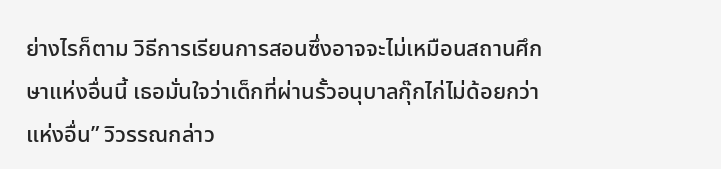ย่างไรก็ตาม วิธีการเรียนการสอนซึ่งอาจจะไม่เหมือนสถานศึกษาแห่งอื่นนี้ เธอมั่นใจว่าเด็กที่ผ่านรั้วอนุบาลกุ๊กไก่ไม่ด้อยกว่าแห่งอื่น” วิวรรณกล่าว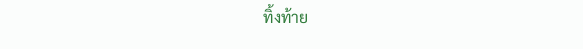ทิ้งท้าย